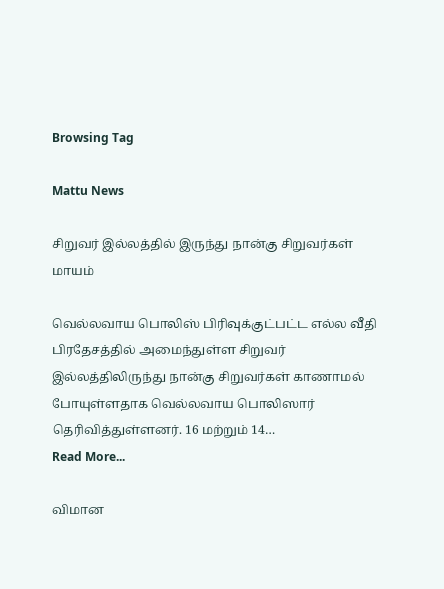Browsing Tag

Mattu News

சிறுவர் இல்லத்தில் இருந்து நான்கு சிறுவர்கள் மாயம்

வெல்லவாய பொலிஸ் பிரிவுக்குட்பட்ட எல்ல வீதி பிரதேசத்தில் அமைந்துள்ள சிறுவர் இல்லத்திலிருந்து நான்கு சிறுவர்கள் காணாமல் போயுள்ளதாக வெல்லவாய பொலிஸார் தெரிவித்துள்ளனர். 16 மற்றும் 14…
Read More...

விமான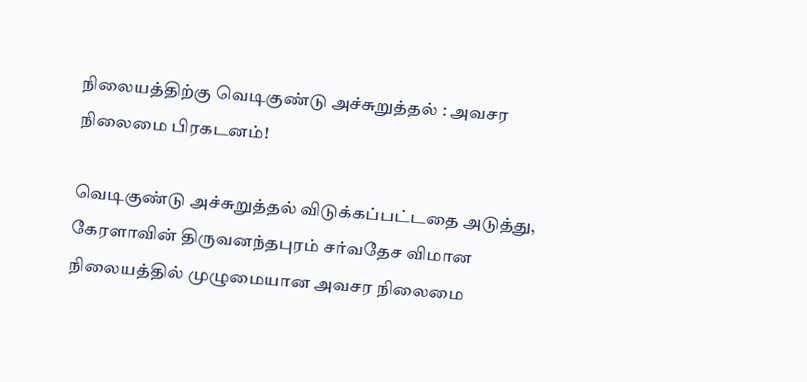நிலையத்திற்கு வெடிகுண்டு அச்சுறுத்தல் : அவசர நிலைமை பிரகடனம்!

வெடிகுண்டு அச்சுறுத்தல் விடுக்கப்பட்டதை அடுத்து, கேரளாவின் திருவனந்தபுரம் சர்வதேச விமான நிலையத்தில் முழுமையான அவசர நிலைமை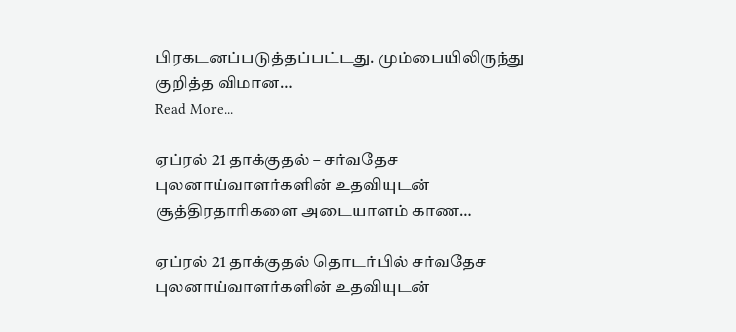பிரகடனப்படுத்தப்பட்டது. மும்பையிலிருந்து குறித்த விமான…
Read More...

ஏப்ரல் 21 தாக்குதல் – சர்வதேச புலனாய்வாளர்களின் உதவியுடன் சூத்திரதாரிகளை அடையாளம் காண…

ஏப்ரல் 21 தாக்குதல் தொடர்பில் சர்வதேச புலனாய்வாளர்களின் உதவியுடன்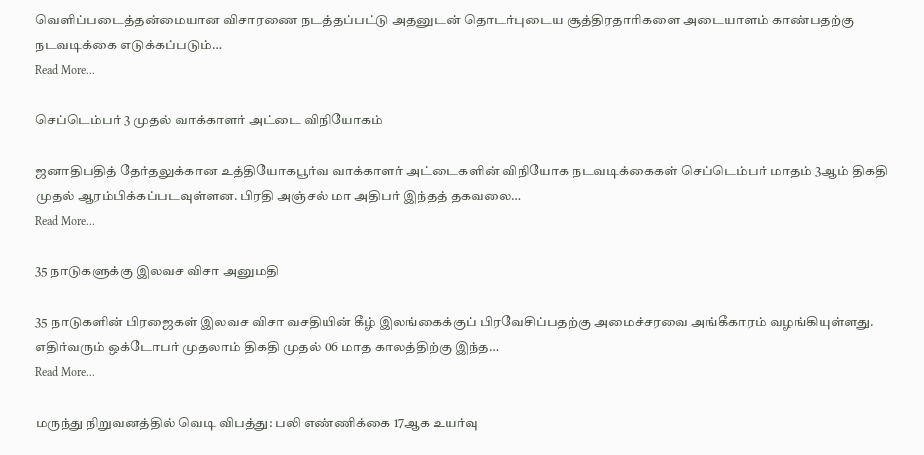வெளிப்படைத்தன்மையான விசாரணை நடத்தப்பட்டு அதனுடன் தொடர்புடைய சூத்திரதாரிகளை அடையாளம் காண்பதற்கு நடவடிக்கை எடுக்கப்படும்…
Read More...

செப்டெம்பர் 3 முதல் வாக்காளர் அட்டை விநியோகம்

ஜனாதிபதித் தேர்தலுக்கான உத்தியோகபூர்வ வாக்காளர் அட்டைகளின் விநியோக நடவடிக்கைகள் செப்டெம்பர் மாதம் 3ஆம் திகதி முதல் ஆரம்பிக்கப்படவுள்ளன. பிரதி அஞ்சல் மா அதிபர் இந்தத் தகவலை…
Read More...

35 நாடுகளுக்கு இலவச விசா அனுமதி

35 நாடுகளின் பிரஜைகள் இலவச விசா வசதியின் கீழ் இலங்கைக்குப் பிரவேசிப்பதற்கு அமைச்சரவை அங்கீகாரம் வழங்கியுள்ளது. எதிர்வரும் ஒக்டோபர் முதலாம் திகதி முதல் 06 மாத காலத்திற்கு இந்த…
Read More...

மருந்து நிறுவனத்தில் வெடி விபத்து: பலி எண்ணிக்கை 17ஆக உயர்வு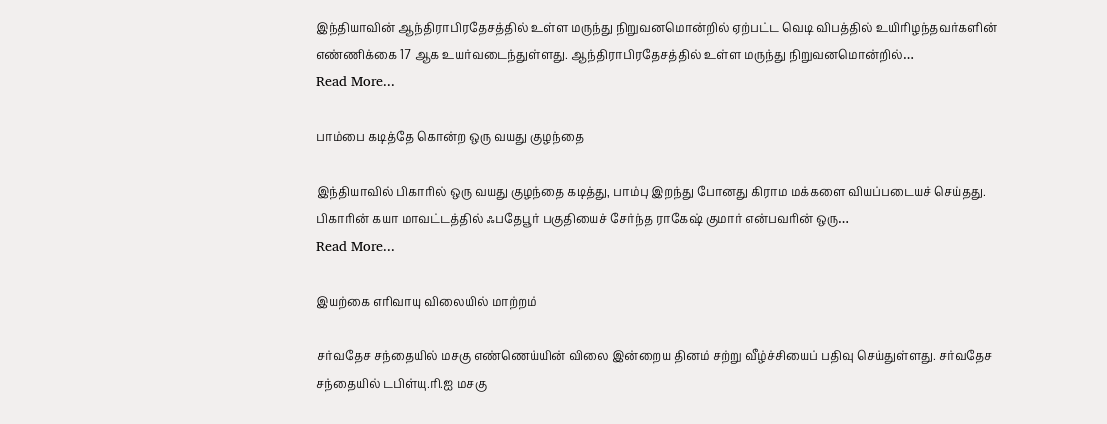இந்தியாவின் ஆந்திராபிரதேசத்தில் உள்ள மருந்து நிறுவனமொன்றில் ஏற்பட்ட வெடி விபத்தில் உயிரிழந்தவர்களின் எண்ணிக்கை 17 ஆக உயர்வடைந்துள்ளது. ஆந்திராபிரதேசத்தில் உள்ள மருந்து நிறுவனமொன்றில்…
Read More...

பாம்பை கடித்தே கொன்ற ஒரு வயது குழந்தை

இந்தியாவில் பிகாரில் ஒரு வயது குழந்தை கடித்து, பாம்பு இறந்து போனது கிராம மக்களை வியப்படையச் செய்தது. பிகாரின் கயா மாவட்டத்தில் ஃபதேபூர் பகுதியைச் சேர்ந்த ராகேஷ் குமார் என்பவரின் ஒரு…
Read More...

இயற்கை எரிவாயு விலையில் மாற்றம்

சர்வதேச சந்தையில் மசகு எண்ணெய்யின் விலை இன்றைய தினம் சற்று வீழ்ச்சியைப் பதிவு செய்துள்ளது. சர்வதேச சந்தையில் டபிள்யு.ரி.ஐ மசகு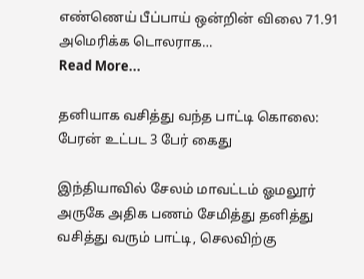எண்ணெய் பீப்பாய் ஒன்றின் விலை 71.91 அமெரிக்க டொலராக…
Read More...

தனியாக வசித்து வந்த பாட்டி கொலை: பேரன் உட்பட 3 பேர் கைது

இந்தியாவில் சேலம் மாவட்டம் ஓமலூர் அருகே அதிக பணம் சேமித்து தனித்து வசித்து வரும் பாட்டி, செலவிற்கு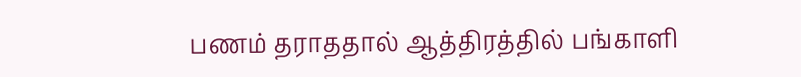பணம் தராததால் ஆத்திரத்தில் பங்காளி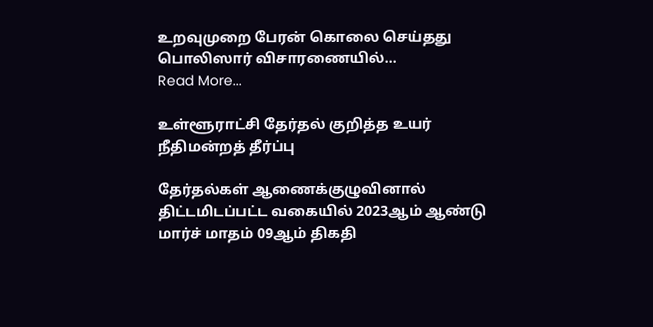உறவுமுறை பேரன் கொலை செய்தது பொலிஸார் விசாரணையில்…
Read More...

உள்ளூராட்சி தேர்தல் குறித்த உயர் நீதிமன்றத் தீர்ப்பு

தேர்தல்கள் ஆணைக்குழுவினால் திட்டமிடப்பட்ட வகையில் 2023ஆம் ஆண்டு மார்ச் மாதம் 09ஆம் திகதி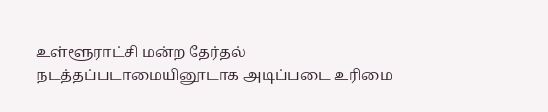உள்ளூராட்சி மன்ற தேர்தல் நடத்தப்படாமையினூடாக அடிப்படை உரிமை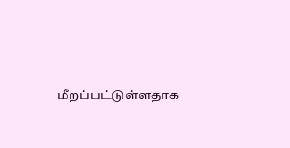மீறப்பட்டுள்ளதாக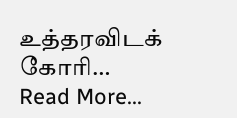உத்தரவிடக் கோரி…
Read More...